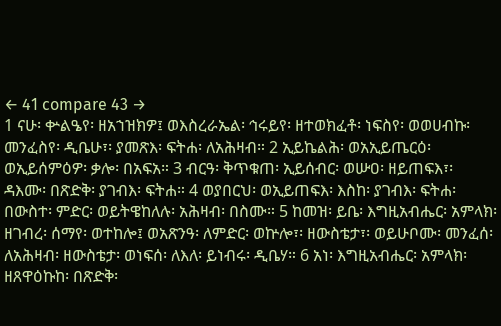← 41 compare 43 →
1 ናሁ፡ ቍልዔየ፡ ዘአኀዝክዎ፤ ወእስረራኤል፡ ኅሩይየ፡ ዘተወክፈቶ፡ ነፍስየ፡ ወወሀብኩ፡ መንፈስየ፡ ዲቤሁ፣፡ ያመጽእ፡ ፍትሐ፡ ለአሕዛብ። 2 ኢይኬልሕ፡ ወአኢይጤርዕ፡ ወኢይሰምዕዎ፡ ቃሎ፡ በአፍአ። 3 ብርዓ፡ ቅጥቁጠ፡ ኢይሰብር፡ ወሡዐ፡ ዘይጠፍእ፣፡ ዳእሙ፡ በጽድቅ፡ ያገብእ፡ ፍትሐ። 4 ወያበርህ፡ ወኢይጠፍእ፡ እስከ፡ ያገብእ፡ ፍትሐ፡ በውስተ፡ ምድር፡ ወይትዌከለሉ፡ አሕዛብ፡ በስሙ። 5 ከመዝ፡ ይቤ፡ እግዚአብሔር፡ አምላክ፡ ዘገብረ፡ ሰማየ፡ ወተከሎ፤ ወአጽንዓ፡ ለምድር፡ ወኵሎ፣፡ ዘውስቴታ፣፡ ወይሁቦሙ፡ መንፈሰ፡ ለአሕዛብ፡ ዘውስቴታ፡ ወነፍሰ፡ ለእለ፡ ይነብሩ፡ ዲቤሃ። 6 አነ፡ እግዚአብሔር፡ አምላክ፡ ዘጸዋዕኩከ፡ በጽድቅ፡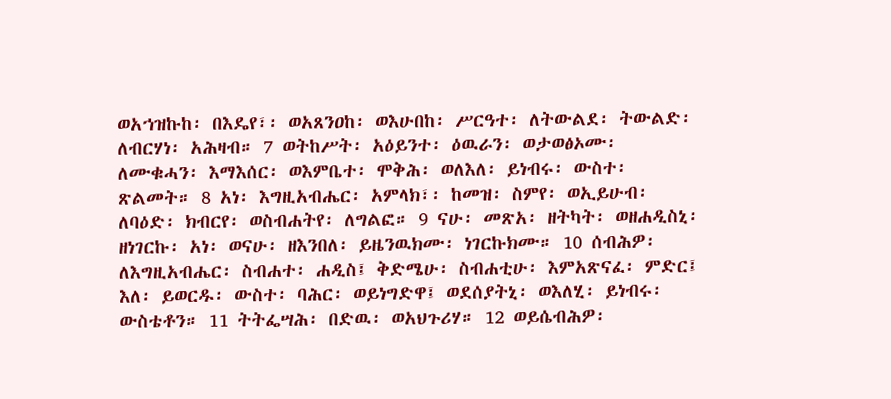ወአኀዝኩከ፡ በእዴየ፣፡ ወአጸንዐከ፡ ወእሁበከ፡ ሥርዓተ፡ ለትውልደ፡ ትውልድ፡ ለብርሃነ፡ አሕዛብ። 7 ወትከሥት፡ አዕይንተ፡ ዕዉራን፡ ወታወፅኦሙ፡ ለሙቁሓን፡ እማእሰር፡ ወእምቤተ፡ ሞቅሕ፡ ወለእለ፡ ይነብሩ፡ ውስተ፡ ጽልመት። 8 አነ፡ እግዚአብሔር፡ አምላክ፣፡ ከመዝ፡ ስምየ፡ ወኢይሁብ፡ ለባዕድ፡ ክብርየ፡ ወስብሐትየ፡ ለግልፎ። 9 ናሁ፡ መጽአ፡ ዘትካት፡ ወዘሐዲስኒ፡ ዘነገርኩ፡ አነ፡ ወናሁ፡ ዘእንበለ፡ ይዜንዉክሙ፡ ነገርኩክሙ። 10 ሰብሕዎ፡ ለእግዚአብሔር፡ ስብሐተ፡ ሐዲስ፤ ቅድሜሁ፡ ስብሐቲሁ፡ እምአጽናፈ፡ ምድር፤ እለ፡ ይወርዱ፡ ውስተ፡ ባሕር፡ ወይነግድዋ፤ ወደሰያትኒ፡ ወእለሂ፡ ይነብሩ፡ ውስቴቶን። 11 ትትፌሣሕ፡ በድዉ፡ ወአህጉሪሃ። 12 ወይሴብሕዎ፡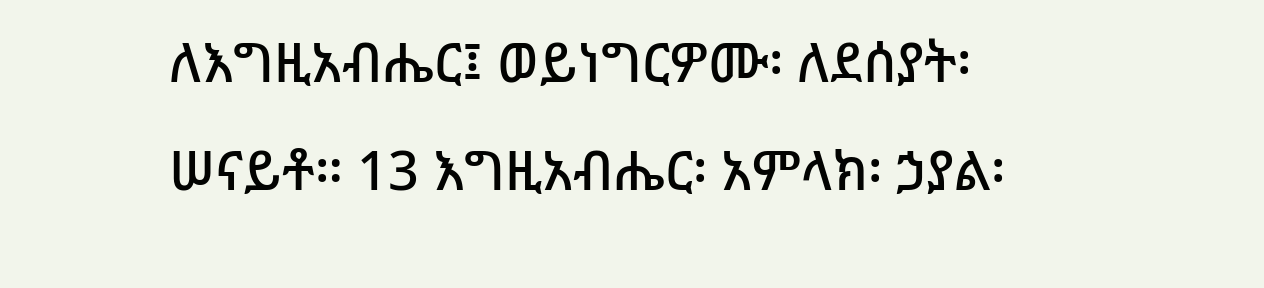ለእግዚአብሔር፤ ወይነግርዎሙ፡ ለደሰያት፡ ሠናይቶ። 13 እግዚአብሔር፡ አምላክ፡ ኃያል፡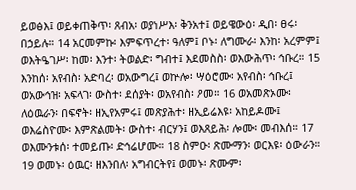ይወፅእ፤ ወይቀጠቅጥ፡ ጸብአ፡ ወያነሥእ፡ ቅንአተ፤ ወይዌውዕ፡ ዲበ፡ ፀሩ፡ በኃይሉ። 14 አርመምኩ፡ እምፍጥረተ፡ ዓለም፤ ቦኑ፡ ለግሙራ፡ እንከ፡ አረምም፤ ወእትዔገሥ፡ ከመ፡ እንተ፡ ትወልድ፡ ግብተ፤ እደመስስ፡ ወእውሕጥ፡ ኅቡረ። 15 እንከሰ፡ አየብስ፡ አድባረ፡ ወአውግረ፤ ወኵሎ፡ ሣዕሮሙ፡ አየብስ፡ ኅቡረ፤ ወአውኅዝ፡ አፍላገ፡ ውስተ፡ ደሰያት፡ ወአየብስ፡ ዖመ። 16 ወአመጽኦሙ፡ ለዕዉራን፡ በፍኖት፡ ዘኢየአምሩ፤ መጽያሕተ፡ ዘኢይሬእዩ፡ አከይዶሙ፤ ወእሬስዮሙ፡ እምጽልመት፡ ውስተ፡ ብርሃን፤ ወእጸይሕ፡ ሎሙ፡ መብእሰ። 17 ወእሙንቱሰ፡ ተመይጡ፡ ድኅሬሆሙ። 18 ስምዑ፡ ጽሙማን፡ ወርእዩ፡ ዕውራን። 19 ወመኑ፡ ዕዉር፡ ዘእንበለ፡ አግብርትየ፤ ወመኑ፡ ጽሙም፡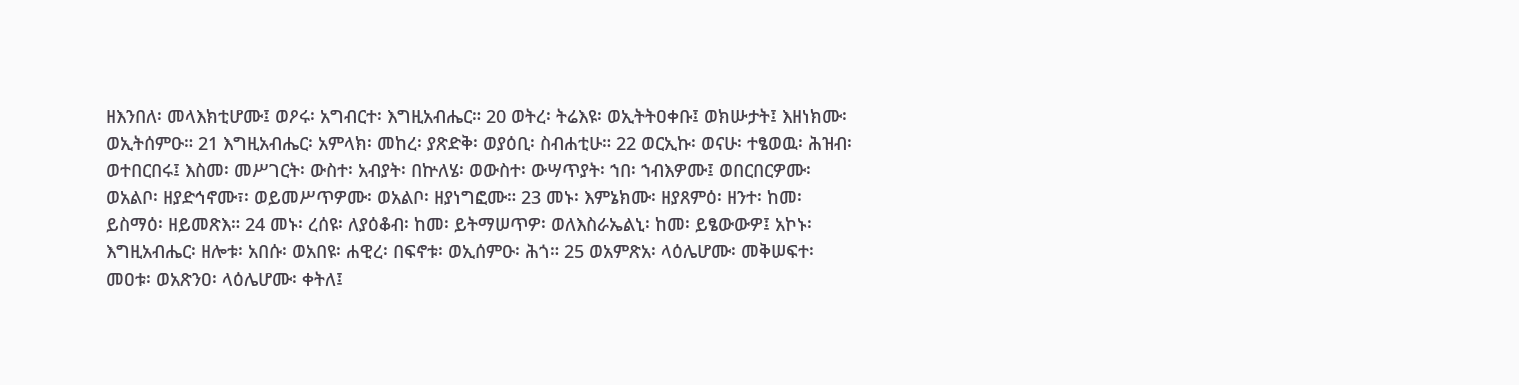ዘእንበለ፡ መላእክቲሆሙ፤ ወዖሩ፡ አግብርተ፡ እግዚአብሔር። 20 ወትረ፡ ትሬእዩ፡ ወኢትትዐቀቡ፤ ወክሡታት፤ እዘነክሙ፡ ወኢትሰምዑ። 21 እግዚአብሔር፡ አምላክ፡ መከረ፡ ያጽድቅ፡ ወያዕቢ፡ ስብሐቲሁ። 22 ወርኢኩ፡ ወናሁ፡ ተፄወዉ፡ ሕዝብ፡ ወተበርበሩ፤ እስመ፡ መሥገርት፡ ውስተ፡ አብያት፡ በኵለሄ፡ ወውስተ፡ ውሣጥያት፡ ኀበ፡ ኀብእዎሙ፤ ወበርበርዎሙ፡ ወአልቦ፡ ዘያድኅኖሙ፣፡ ወይመሥጥዎሙ፡ ወአልቦ፡ ዘያነግፎሙ። 23 መኑ፡ እምኔክሙ፡ ዘያጸምዕ፡ ዘንተ፡ ከመ፡ ይስማዕ፡ ዘይመጽእ። 24 መኑ፡ ረሰዩ፡ ለያዕቆብ፡ ከመ፡ ይትማሠጥዎ፡ ወለእስራኤልኒ፡ ከመ፡ ይፄውውዎ፤ አኮኑ፡ እግዚአብሔር፡ ዘሎቱ፡ አበሱ፡ ወአበዩ፡ ሐዊረ፡ በፍኖቱ፡ ወኢሰምዑ፡ ሕጎ። 25 ወአምጽአ፡ ላዕሌሆሙ፡ መቅሠፍተ፡ መዐቱ፡ ወአጽንዐ፡ ላዕሌሆሙ፡ ቀትለ፤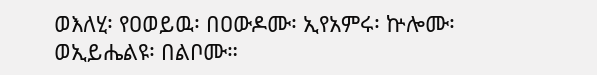ወእለሂ፡ የዐወይዉ፡ በዐውዶሙ፡ ኢየአምሩ፡ ኵሎሙ፡ ወኢይሔልዩ፡ በልቦሙ።